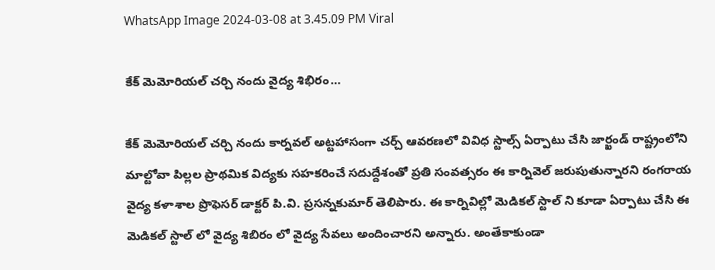WhatsApp Image 2024-03-08 at 3.45.09 PM Viral

కేక్ మెమోరియల్ చర్చి నందు వైద్య శిభిరం…

కేక్ మెమోరియల్ చర్చి నందు కార్నవల్ అట్టహాసంగా చర్చ్ ఆవరణలో వివిధ స్టాల్స్ ఏర్పాటు చేసి జార్ఖండ్ రాష్ట్రంలోని మాల్టోవా పిల్లల ప్రాథమిక విద్యకు సహకరించే సదుద్దేశంతో ప్రతి సంవత్సరం ఈ కార్నివెల్ జరుపుతున్నారని రంగరాయ వైద్య కళాశాల ప్రొఫెసర్ డాక్టర్ పి.వి. ప్రసన్నకుమార్ తెలిపారు. ఈ కార్నివిల్లో మెడికల్ స్టాల్ ని కూడా ఏర్పాటు చేసి ఈ మెడికల్ స్టాల్ లో వైద్య శిబిరం లో వైద్య సేవలు అందించారని అన్నారు. అంతేకాకుండా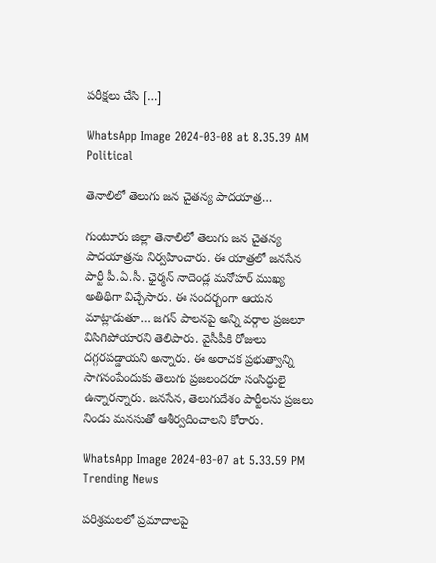పరీక్షలు చేసి […]

WhatsApp Image 2024-03-08 at 8.35.39 AM Political

తెనాలిలో తెలుగు జన చైతన్య పాదయాత్ర…

గుంటూరు జిల్లా తెనాలిలో తెలుగు జన చైతన్య పాదయాత్రను నిర్వహించారు. ఈ యాత్రలో జనసేన పార్టీ పీ.ఏ.సీ. ఛైర్మన్ నాదెండ్ల మనోహర్ ముఖ్య అతిథిగా విచ్చేసారు. ఈ సందర్బంగా ఆయన మాట్లాడుతూ… జగన్ పాలనపై అన్ని వర్గాల ప్రజలూ విసిగిపోయారని తెలిపారు. వైసీపీకి రోజులు దగ్గరపడ్డాయని అన్నారు. ఈ అరాచక ప్రభుత్వాన్ని సాగనంపేందుకు తెలుగు ప్రజలందరూ సంసిద్ధులై ఉన్నారన్నారు. జనసేన, తెలుగుదేశం పార్టీలను ప్రజలు నిండు మనసుతో ఆశీర్వదించాలని కోరారు.

WhatsApp Image 2024-03-07 at 5.33.59 PM Trending News

పరిశ్రమలలో ప్రమాదాలపై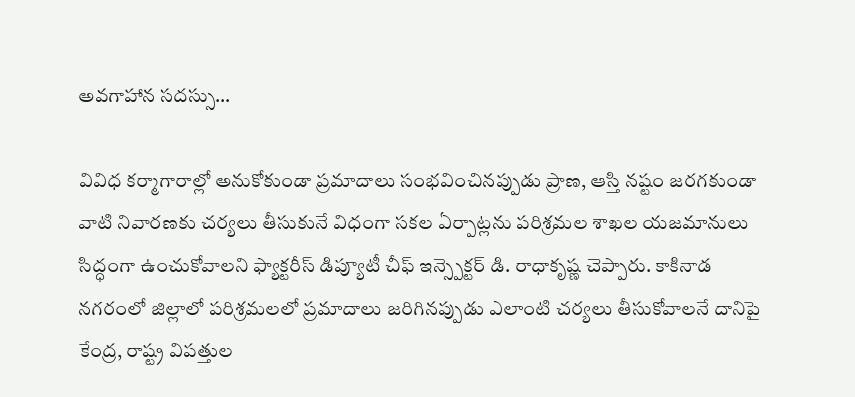అవగాహాన సదస్సు…

వివిధ కర్మాగారాల్లో అనుకోకుండా ప్రమాదాలు సంభవించినప్పుడు ప్రాణ, ఆస్తి నష్టం జరగకుండా వాటి నివారణకు చర్యలు తీసుకునే విధంగా సకల ఏర్పాట్లను పరిశ్రమల శాఖల యజమానులు సిద్ధంగా ఉంచుకోవాలని ఫ్యాక్టరీస్ డిప్యూటీ చీఫ్ ఇన్స్పెక్టర్ డి. రాధాకృష్ణ చెప్పారు. కాకినాడ నగరంలో జిల్లాలో పరిశ్రమలలో ప్రమాదాలు జరిగినప్పుడు ఎలాంటి చర్యలు తీసుకోవాలనే దానిపై కేంద్ర, రాష్ట్ర విపత్తుల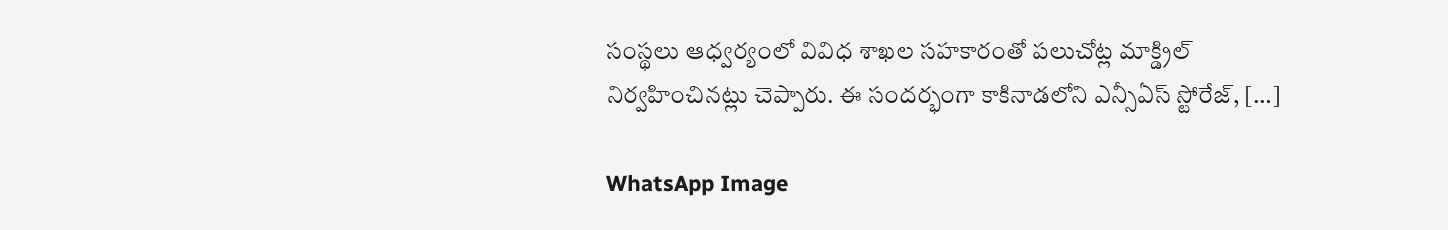సంస్థలు ఆధ్వర్యంలో వివిధ శాఖల సహకారంతో పలుచోట్ల మాక్డ్రిల్ నిర్వహించినట్లు చెప్పారు. ఈ సందర్భంగా కాకినాడలోని ఎన్సీఏస్ స్టోరేజ్, […]

WhatsApp Image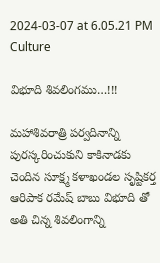2024-03-07 at 6.05.21 PM Culture

విభూది శివలింగము…!!!

మహాశివరాత్రి పర్వదినాన్ని పురస్కరించుకుని కాకినాడకు చెందిన సూక్ష్మ కళాఖండల సృష్టికర్త ఆరిపాక రమేష్ బాబు విభూది తో అతి చిన్న శివలింగాన్ని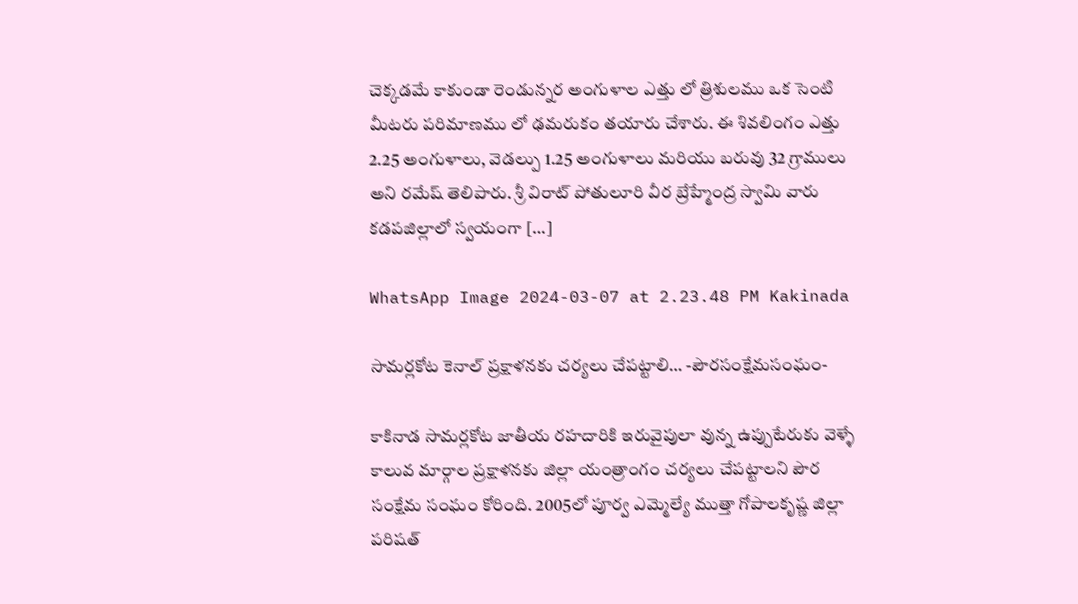చెక్కడమే కాకుండా రెండున్నర అంగుళాల ఎత్తు లో త్రిశులము ఒక సెంటి మీటరు పరిమాణము లో ఢమరుకం తయారు చేశారు. ఈ శివలింగం ఎత్తు 2.25 అంగుళాలు, వెడల్పు 1.25 అంగుళాలు మరియు బరువు 32 గ్రాములు అని రమేష్ తెలిపారు. శ్రీ విరాట్ పోతులూరి వీర బ్రేహ్మేంద్ర స్వామి వారు కడపజిల్లాలో స్వయంగా […]

WhatsApp Image 2024-03-07 at 2.23.48 PM Kakinada

సామర్లకోట కెనాల్ ప్రక్షాళనకు చర్యలు చేపట్టాలి… -పౌరసంక్షేమసంఘం-

కాకినాడ సామర్లకోట జాతీయ రహదారికి ఇరువైపులా వున్న ఉప్పుటేరుకు వెళ్ళే కాలువ మార్గాల ప్రక్షాళనకు జిల్లా యంత్రాంగం చర్యలు చేపట్టాలని పౌర సంక్షేమ సంఘం కోరింది. 2005లో పూర్వ ఎమ్మెల్యే ముత్తా గోపాలకృష్ణ జిల్లా పరిషత్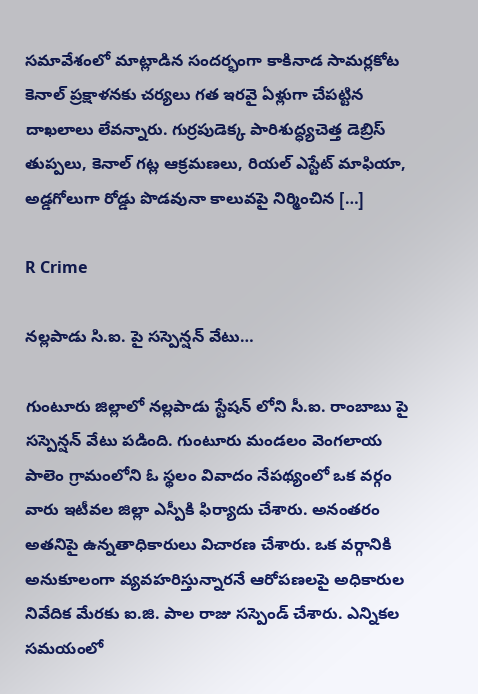సమావేశంలో మాట్లాడిన సందర్భంగా కాకినాడ సామర్లకోట కెనాల్ ప్రక్షాళనకు చర్యలు గత ఇరవై ఏళ్లుగా చేపట్టిన దాఖలాలు లేవన్నారు. గుర్రపుడెక్క పారిశుద్ధ్యచెత్త డెబ్రిస్ తుప్పలు, కెనాల్ గట్ల ఆక్రమణలు, రియల్ ఎస్టేట్ మాఫియా, అడ్డగోలుగా రోడ్డు పొడవునా కాలువపై నిర్మించిన […]

R Crime

నల్లపాడు సి.ఐ. పై సస్పెన్షన్ వేటు…

గుంటూరు జిల్లాలో నల్లపాడు స్టేషన్ లోని సీ.ఐ. రాంబాబు పై సస్పెన్షన్ వేటు పడింది. గుంటూరు మండలం వెంగలాయ పాలెం గ్రామంలోని ఓ స్థలం వివాదం నేపథ్యంలో ఒక వర్గం వారు ఇటీవల జిల్లా ఎస్పీకి ఫిర్యాదు చేశారు. అనంతరం అతనిపై ఉన్నతాధికారులు విచారణ చేశారు. ఒక వర్గానికి అనుకూలంగా వ్యవహరిస్తున్నారనే ఆరోపణలపై అధికారుల నివేదిక మేరకు ఐ.జి. పాల రాజు సస్పెండ్ చేశారు. ఎన్నికల సమయంలో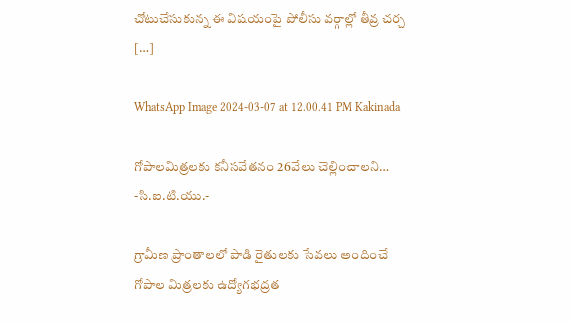చోటుచేసుకున్న ఈ విషయంపై పోలీసు వర్గాల్లో తీవ్ర చర్చ […]

WhatsApp Image 2024-03-07 at 12.00.41 PM Kakinada

గోపాలమిత్రలకు కనీసవేతనం 26వేలు చెల్లించాలని… -సి.ఐ.టి.యు.-

గ్రామీణ ప్రాంతాలలో పాడి రైతులకు సేవలు అందించే గోపాల మిత్రలకు ఉద్యోగభద్రత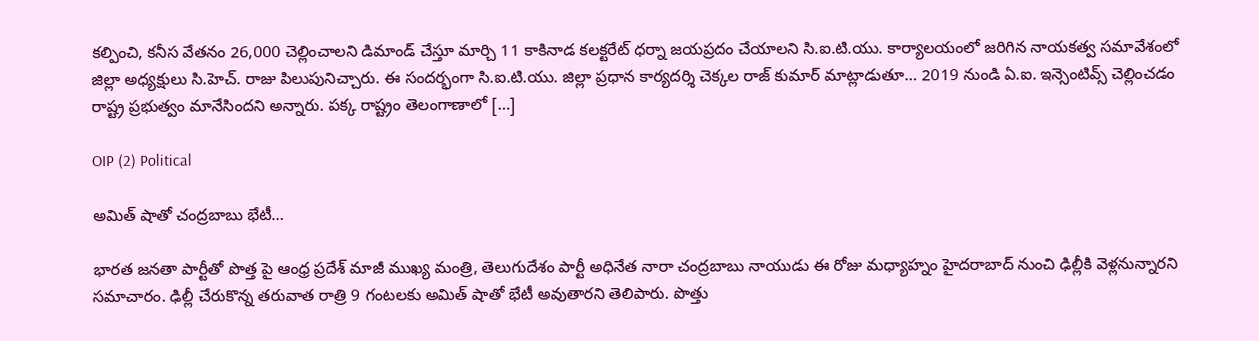కల్పించి, కనీస వేతనం 26,000 చెల్లించాలని డిమాండ్ చేస్తూ మార్చి 11 కాకినాడ కలక్టరేట్ ధర్నా జయప్రదం చేయాలని సి.ఐ.టి.యు. కార్యాలయంలో జరిగిన నాయకత్వ సమావేశంలో జిల్లా అధ్యక్షులు సి.హెచ్. రాజు పిలుపునిచ్చారు. ఈ సందర్భంగా సి.ఐ.టి.యు. జిల్లా ప్రధాన కార్యదర్శి చెక్కల రాజ్ కుమార్ మాట్లాడుతూ… 2019 నుండి ఏ.ఐ. ఇన్సెంటివ్స్ చెల్లించడం రాష్ట్ర ప్రభుత్వం మానేసిందని అన్నారు. పక్క రాష్ట్రం తెలంగాణాలో […]

OIP (2) Political

అమిత్ షాతో చంద్రబాబు భేటీ…

భారత జనతా పార్టీతో పొత్త పై ఆంధ్ర ప్రదేశ్ మాజీ ముఖ్య మంత్రి, తెలుగుదేశం పార్టీ అధినేత నారా చంద్రబాబు నాయుడు ఈ రోజు మధ్యాహ్నం హైదరాబాద్ నుంచి ఢిల్లీకి వెళ్లనున్నారని సమాచారం. ఢిల్లీ చేరుకొన్న తరువాత రాత్రి 9 గంటలకు అమిత్ షాతో భేటీ అవుతారని తెలిపారు. పొత్తు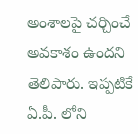అంశాలపై చర్చించే అవకాశం ఉందని తెలిపారు. ఇప్పటికే ఏ.పీ. లోని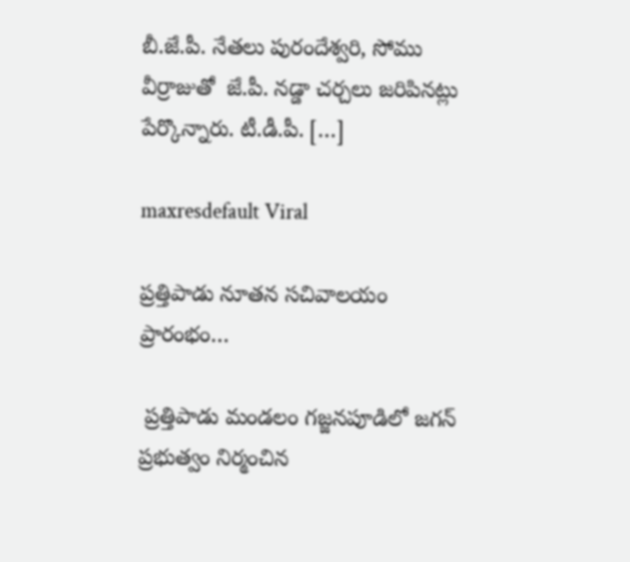బీ.జే.పీ. నేతలు పురందేశ్వరి, సోము వీర్రాజుతో  జే.పీ. నడ్డా చర్చలు జరిపినట్లు పేర్కొన్నారు. టీ.డీ.పీ. […]

maxresdefault Viral

ప్రత్తిపాడు నూతన సచివాలయం ప్రారంభం…

 ప్రత్తిపాడు మండలం గజ్జనపూడిలో జగన్ ప్రభుత్వం నిర్మంచిన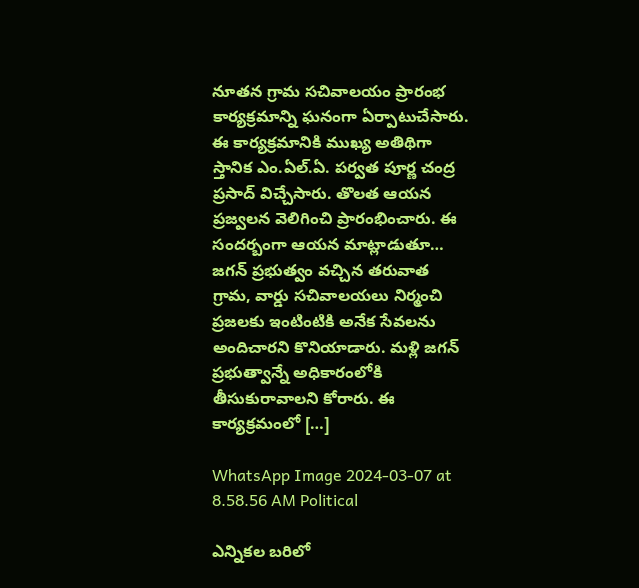నూతన గ్రామ సచివాలయం ప్రారంభ కార్యక్రమాన్ని ఘనంగా ఏర్పాటుచేసారు. ఈ కార్యక్రమానికి ముఖ్య అతిథిగా స్తానిక ఎం.ఏల్.ఏ. పర్వత పూర్ణ చంద్ర ప్రసాద్ విచ్చేసారు. తొలత ఆయన ప్రజ్వలన వెలిగించి ప్రారంభించారు. ఈ సందర్బంగా ఆయన మాట్లాడుతూ… జగన్ ప్రభుత్వం వచ్చిన తరువాత గ్రామ, వార్డు సచివాలయలు నిర్మంచి ప్రజలకు ఇంటింటికి అనేక సేవలను అందిచారని కొనియాడారు. మళ్లి జగన్ ప్రభుత్వాన్నే అధికారంలోకి తీసుకురావాలని కోరారు. ఈ కార్యక్రమంలో […]

WhatsApp Image 2024-03-07 at 8.58.56 AM Political

ఎన్నికల బరిలో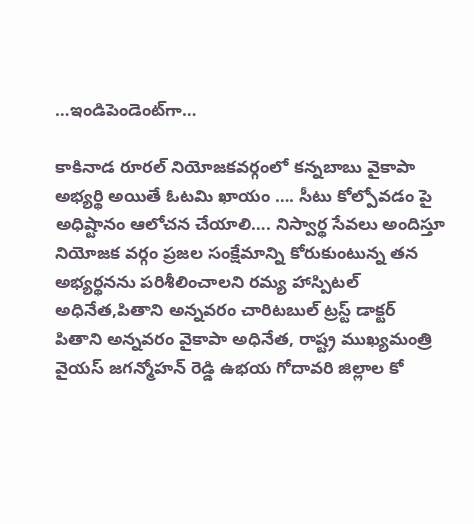…ఇండిపెండెంట్‌గా…

కాకినాడ రూరల్ నియోజకవర్గంలో కన్నబాబు వైకాపా అభ్యర్థి అయితే ఓటమి ఖాయం …. సీటు కోల్పోవడం పై అధిష్టానం ఆలోచన చేయాలి…. నిస్వార్థ సేవలు అందిస్తూ నియోజక వర్గం ప్రజల సంక్షేమాన్ని కోరుకుంటున్న తన అభ్యర్థనను పరిశీలించాలని రమ్య హాస్పిటల్ అధినేత,పితాని అన్నవరం చారిటబుల్ ట్రస్ట్ డాక్టర్ పితాని అన్నవరం వైకాపా అధినేత, రాష్ట్ర ముఖ్యమంత్రి వైయస్ జగన్మోహన్ రెడ్డి ఉభయ గోదావరి జిల్లాల కో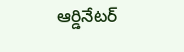ఆర్డినేటర్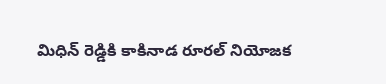మిధిన్ రెడ్డికి కాకినాడ రూరల్ నియోజక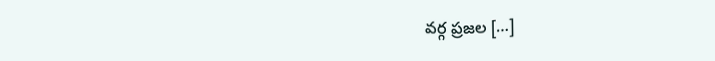వర్గ ప్రజల […]